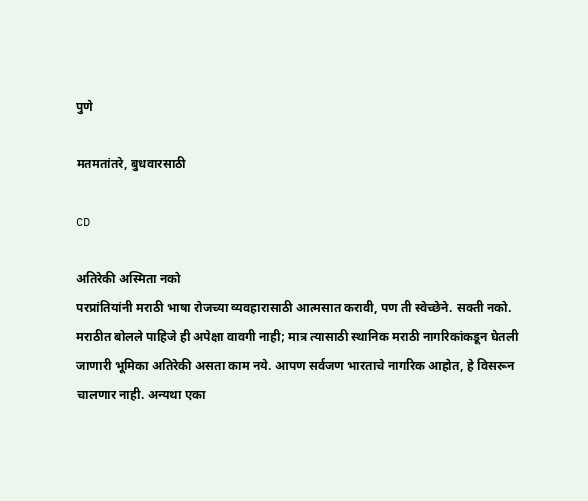पुणे

मतमतांतरे, बुधवारसाठी

CD

अतिरेकी अस्मिता नको
परप्रांतियांनी मराठी भाषा रोजच्या व्यवहारासाठी आत्मसात करावी, पण ती स्वेच्छेने. सक्ती नको. मराठीत बोलले पाहिजे ही अपेक्षा वावगी नाही; मात्र त्यासाठी स्थानिक मराठी नागरिकांकडून घेतली जाणारी भूमिका अतिरेकी असता काम नये. आपण सर्वजण भारताचे नागरिक आहोत, हे विसरून चालणार नाही. अन्यथा एका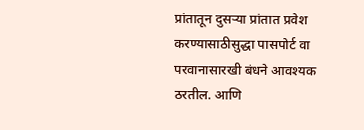प्रांतातून दुसऱ्या प्रांतात प्रवेश करण्यासाठीसुद्धा पासपोर्ट वा परवानासारखी बंधने आवश्यक ठरतील. आणि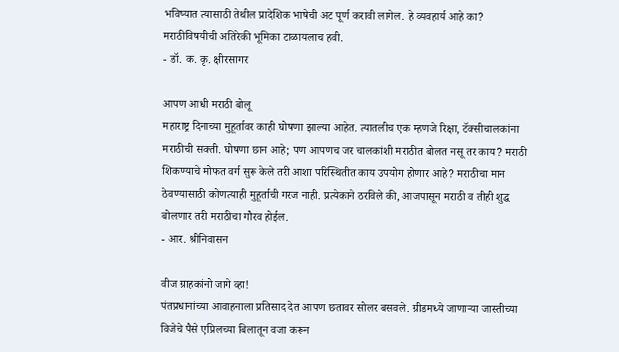भविष्यात त्यासाठी तेथील प्रादेशिक भाषेची अट पूर्ण करावी लागेल. हे व्यवहार्य आहे का? मराठीविषयीची अतिरेकी भूमिका टाळायलाच हवी.
- डॉ. क. कृ. क्षीरसागर

आपण आधी मराठी बोलू
महाराष्ट्र दिनाच्या मुहूर्तावर काही घोषणा झाल्या आहेत. त्यातलीच एक म्हणजे रिक्षा, टॅक्सीचालकांना मराठीची सक्ती. घोषणा छान आहे; पण आपणच जर चालकांशी मराठीत बोलत नसू तर काय? मराठी शिकण्याचे मोफत वर्ग सुरू केले तरी आशा परिस्थितीत काय उपयोग होणार आहे? मराठीचा मान ठेवण्यासाठी कोणत्याही मुहूर्ताची गरज नाही. प्रत्येकाने ठरविले की, आजपासून मराठी व तीही शुद्ध बोलणार तरी मराठीचा गौरव होईल.
- आर. श्रीनिवासन

वीज ग्राहकांनो जागे व्हा!
पंतप्रधानांच्या आवाहनाला प्रतिसाद देत आपण छतावर सोलर बसवले. ग्रीडमध्ये जाणाऱ्या जास्तीच्या विजेचे पैसे एप्रिलच्या बिलातून वजा करून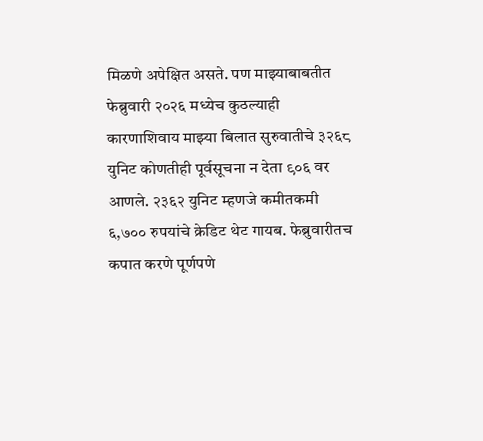मिळणे अपेक्षित असते. पण माझ्याबाबतीत फेब्रुवारी २०२६ मध्येच कुठल्याही कारणाशिवाय माझ्या बिलात सुरुवातीचे ३२६८ युनिट कोणतीही पूर्वसूचना न देता ९०६ वर आणले. २३६२ युनिट म्हणजे कमीतकमी ६,७०० रुपयांचे क्रेडिट थेट गायब. फेब्रुवारीतच कपात करणे पूर्णपणे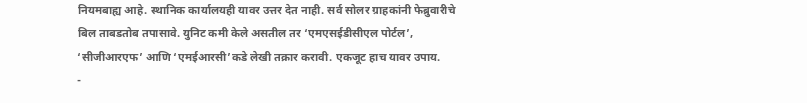नियमबाह्य आहे. स्थानिक कार्यालयही यावर उत्तर देत नाही. सर्व सोलर ग्राहकांनी फेब्रुवारीचे बिल ताबडतोब तपासावे. युनिट कमी केले असतील तर ‘एमएसईडीसीएल पोर्टल’, ‘सीजीआरएफ’ आणि ‘एमईआरसी’कडे लेखी तक्रार करावी. एकजूट हाच यावर उपाय.
-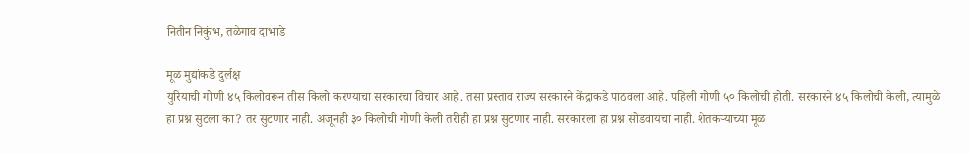नितीन निकुंभ, तळेगाव दाभाडे

मूळ मुद्यांकडे दुर्लक्ष
युरियाची गोणी ४५ किलोवरून तीस किलो करण्याचा सरकारचा विचार आहे. तसा प्रस्ताव राज्य सरकारने केंद्राकडे पाठवला आहे. पहिली गोणी ५० किलोची होती. सरकारने ४५ किलोची केली, त्यामुळे हा प्रश्न सुटला का? तर सुटणार नाही. अजूनही ३० किलोची गोणी केली तरीही हा प्रश्न सुटणार नाही. सरकारला हा प्रश्न सोडवायचा नाही. शेतकऱ्याच्या मूळ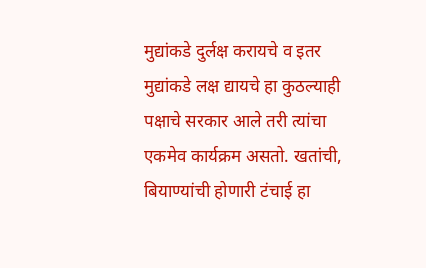मुद्यांकडे दुर्लक्ष करायचे व इतर मुद्यांकडे लक्ष द्यायचे हा कुठल्याही पक्षाचे सरकार आले तरी त्यांचा एकमेव कार्यक्रम असतो. खतांची, बियाण्यांची होणारी टंचाई हा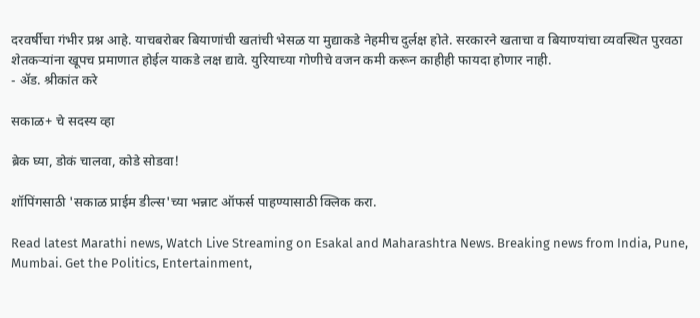दरवर्षीचा गंभीर प्रश्न आहे. याचबरोबर बियाणांची खतांची भेसळ या मुद्याकडे नेहमीच दुर्लक्ष होते. सरकारने खताचा व बियाण्यांचा व्यवस्थित पुरवठा शेतकऱ्यांना खूपच प्रमाणात होईल याकडे लक्ष द्यावे. युरियाच्या गोणीचे वजन कमी करून काहीही फायदा होणार नाही.
- ॲड. श्रीकांत करे

सकाळ+ चे सदस्य व्हा

ब्रेक घ्या, डोकं चालवा, कोडे सोडवा!

शॉपिंगसाठी 'सकाळ प्राईम डील्स'च्या भन्नाट ऑफर्स पाहण्यासाठी क्लिक करा.

Read latest Marathi news, Watch Live Streaming on Esakal and Maharashtra News. Breaking news from India, Pune, Mumbai. Get the Politics, Entertainment,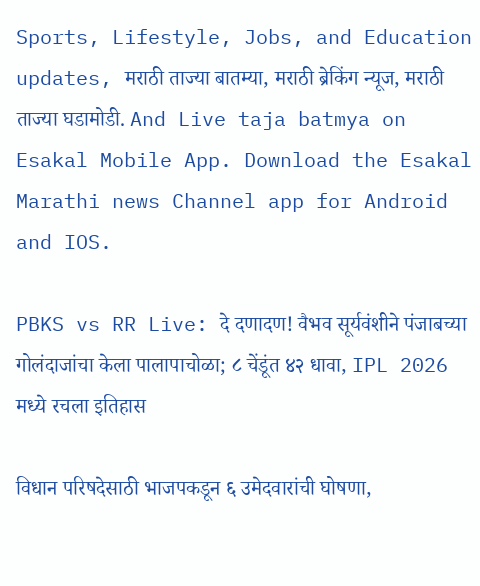Sports, Lifestyle, Jobs, and Education updates, मराठी ताज्या बातम्या, मराठी ब्रेकिंग न्यूज, मराठी ताज्या घडामोडी. And Live taja batmya on Esakal Mobile App. Download the Esakal Marathi news Channel app for Android and IOS.

PBKS vs RR Live: दे दणादण! वैभव सूर्यवंशीने पंजाबच्या गोलंदाजांचा केला पालापाचोळा; ८ चेंडूंत ४२ धावा, IPL 2026 मध्ये रचला इतिहास

विधान परिषदेसाठी भाजपकडून ६ उमेदवारांची घोषणा,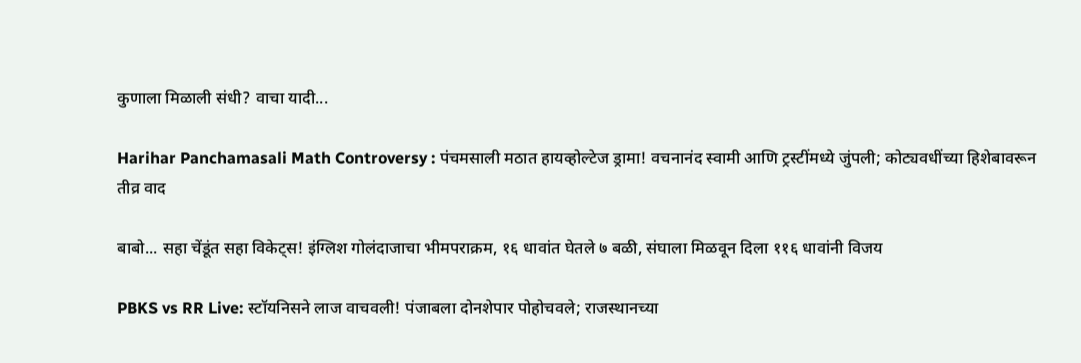कुणाला मिळाली संधी? वाचा यादी...

Harihar Panchamasali Math Controversy : पंचमसाली मठात हायव्होल्टेज ड्रामा! वचनानंद स्वामी आणि ट्रस्टींमध्ये जुंपली; कोट्यवधींच्या हिशेबावरून तीव्र वाद

बाबो... सहा चेंडूंत सहा विकेट्स! इंग्लिश गोलंदाजाचा भीमपराक्रम, १६ धावांत घेतले ७ बळी, संघाला मिळवून दिला ११६ धावांनी विजय

PBKS vs RR Live: स्टॉयनिसने लाज वाचवली! पंजाबला दोनशेपार पोहोचवले; राजस्थानच्या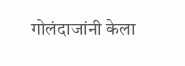गोलंदाजांनी केला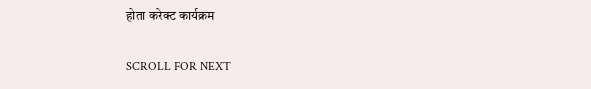होता करेक्ट कार्यक्रम

SCROLL FOR NEXT